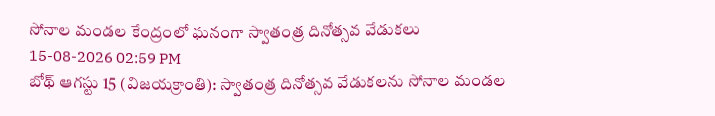సోనాల మండల కేంద్రంలో ఘనంగా స్వాతంత్ర దినోత్సవ వేడుకలు
15-08-2026 02:59 PM
బోథ్ ఆగస్టు 15 (విజయక్రాంతి): స్వాతంత్ర దినోత్సవ వేడుకలను సోనాల మండల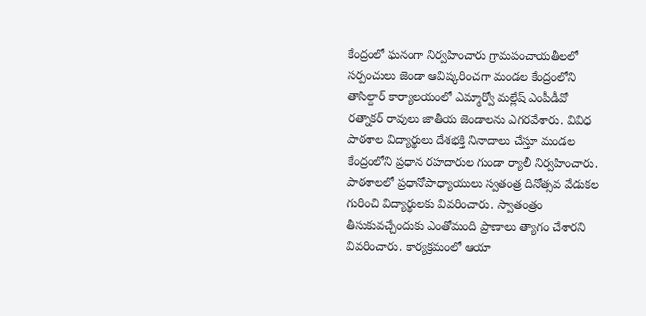కేంద్రంలో ఘనంగా నిర్వహించారు గ్రామపంచాయతీలలో సర్పంచులు జెండా ఆవిష్కరించగా మండల కేంద్రంలోని తాసిల్దార్ కార్యాలయంలో ఎమ్మార్వో మల్లేష్ ఎంపీడీవో రత్నాకర్ రావులు జాతీయ జెండాలను ఎగరవేశారు. వివిధ పాఠశాల విద్యార్థులు దేశభక్తి నినాదాలు చేస్తూ మండల కేంద్రంలోని ప్రధాన రహదారుల గుండా ర్యాలీ నిర్వహించారు. పాఠశాలలో ప్రధానోపాధ్యాయులు స్వతంత్ర దినోత్సవ వేడుకల గురించి విద్యార్థులకు వివరించారు. స్వాతంత్రం తీసుకువచ్చేందుకు ఎంతోమంది ప్రాణాలు త్యాగం చేశారని వివరించారు. కార్యక్రమంలో ఆయా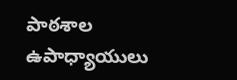పాఠశాల ఉపాధ్యాయులు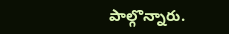పాల్గొన్నారు.